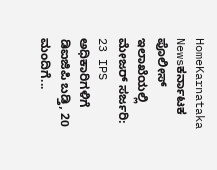HomeKarnataka Newsಕರ್ನಾಟಕ ಪೊಲೀಸ್ ಇಲಾಖೆಯಲ್ಲಿ ಮೇಜರ್ ಸರ್ಜರಿ: 23 IPS ಅಧಿಕಾರಿಗಳಿಗೆ ಡಿಐಜಿಪಿ ಬಡ್ತಿ, 20 ಮಂದಿಗೆ...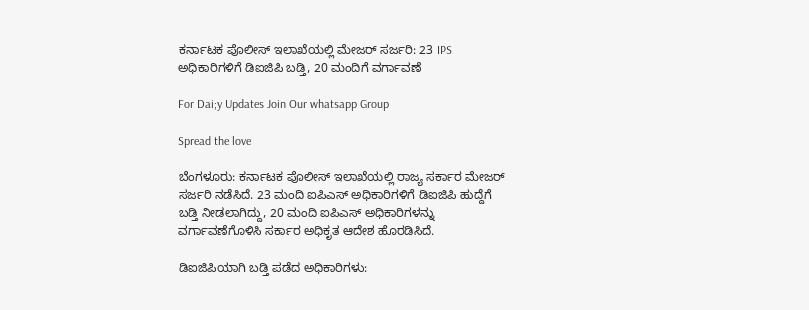ಕರ್ನಾಟಕ ಪೊಲೀಸ್ ಇಲಾಖೆಯಲ್ಲಿ ಮೇಜರ್ ಸರ್ಜರಿ: 23 IPS ಅಧಿಕಾರಿಗಳಿಗೆ ಡಿಐಜಿಪಿ ಬಡ್ತಿ, 20 ಮಂದಿಗೆ ವರ್ಗಾವಣೆ

For Dai;y Updates Join Our whatsapp Group

Spread the love

ಬೆಂಗಳೂರು: ಕರ್ನಾಟಕ ಪೊಲೀಸ್ ಇಲಾಖೆಯಲ್ಲಿ ರಾಜ್ಯ ಸರ್ಕಾರ ಮೇಜರ್ ಸರ್ಜರಿ ನಡೆಸಿದೆ. 23 ಮಂದಿ ಐಪಿಎಸ್ ಅಧಿಕಾರಿಗಳಿಗೆ ಡಿಐಜಿಪಿ ಹುದ್ದೆಗೆ ಬಡ್ತಿ ನೀಡಲಾಗಿದ್ದು, 20 ಮಂದಿ ಐಪಿಎಸ್ ಅಧಿಕಾರಿಗಳನ್ನು ವರ್ಗಾವಣೆಗೊಳಿಸಿ ಸರ್ಕಾರ ಅಧಿಕೃತ ಆದೇಶ ಹೊರಡಿಸಿದೆ.

ಡಿಐಜಿಪಿಯಾಗಿ ಬಡ್ತಿ ಪಡೆದ ಅಧಿಕಾರಿಗಳು: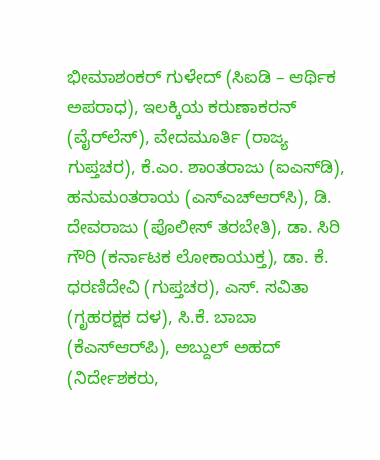ಭೀಮಾಶಂಕರ್ ಗುಳೇದ್ (ಸಿಐಡಿ – ಆರ್ಥಿಕ ಅಪರಾಧ), ಇಲಕ್ಕಿಯ ಕರುಣಾಕರನ್ (ವೈರ್‌ಲೆಸ್), ವೇದಮೂರ್ತಿ (ರಾಜ್ಯ ಗುಪ್ತಚರ), ಕೆ.ಎಂ. ಶಾಂತರಾಜು (ಐಎಸ್‌ಡಿ), ಹನುಮಂತರಾಯ (ಎಸ್‌ಎಚ್‌ಆರ್‌ಸಿ), ಡಿ. ದೇವರಾಜು (ಪೊಲೀಸ್ ತರಬೇತಿ), ಡಾ. ಸಿರಿ ಗೌರಿ (ಕರ್ನಾಟಕ ಲೋಕಾಯುಕ್ತ), ಡಾ. ಕೆ. ಧರಣಿದೇವಿ (ಗುಪ್ತಚರ), ಎಸ್. ಸವಿತಾ (ಗೃಹರಕ್ಷಕ ದಳ), ಸಿ.ಕೆ. ಬಾಬಾ (ಕೆಎಸ್‌ಆರ್‌ಪಿ), ಅಬ್ದುಲ್ ಅಹದ್ (ನಿರ್ದೇಶಕರು,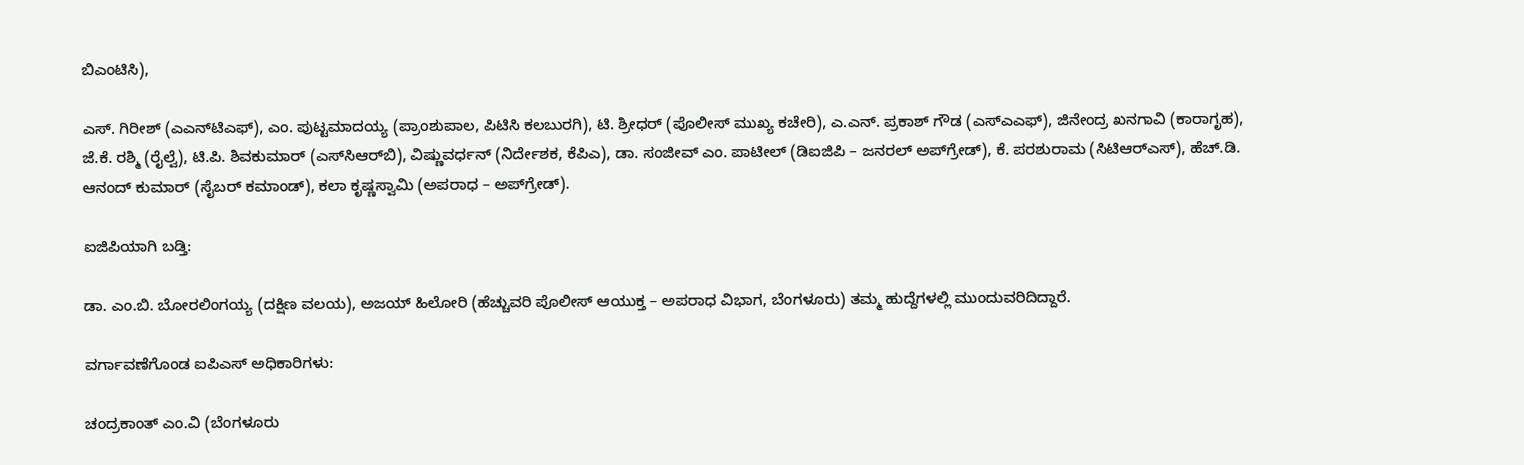ಬಿಎಂಟಿಸಿ),

ಎಸ್. ಗಿರೀಶ್ (ಎಎನ್‌ಟಿಎಫ್), ಎಂ. ಪುಟ್ಟಮಾದಯ್ಯ (ಪ್ರಾಂಶುಪಾಲ, ಪಿಟಿಸಿ ಕಲಬುರಗಿ), ಟಿ. ಶ್ರೀಧರ್ (ಪೊಲೀಸ್ ಮುಖ್ಯ ಕಚೇರಿ), ಎ.ಎನ್. ಪ್ರಕಾಶ್ ಗೌಡ (ಎಸ್‌ಎಎಫ್), ಜಿನೇಂದ್ರ ಖನಗಾವಿ (ಕಾರಾಗೃಹ), ಜೆ.ಕೆ. ರಶ್ಮಿ (ರೈಲ್ವೆ), ಟಿ.ಪಿ. ಶಿವಕುಮಾರ್ (ಎಸ್‌ಸಿಆರ್‌ಬಿ), ವಿಷ್ಣುವರ್ಧನ್ (ನಿರ್ದೇಶಕ, ಕೆಪಿಎ), ಡಾ. ಸಂಜೀವ್ ಎಂ. ಪಾಟೀಲ್ (ಡಿಐಜಿಪಿ – ಜನರಲ್ ಅಪ್‌ಗ್ರೇಡ್), ಕೆ. ಪರಶುರಾಮ (ಸಿಟಿಆರ್‌ಎಸ್), ಹೆಚ್.ಡಿ. ಆನಂದ್ ಕುಮಾರ್ (ಸೈಬರ್ ಕಮಾಂಡ್), ಕಲಾ ಕೃಷ್ಣಸ್ವಾಮಿ (ಅಪರಾಧ – ಅಪ್‌ಗ್ರೇಡ್).

ಐಜಿಪಿಯಾಗಿ ಬಡ್ತಿ:

ಡಾ. ಎಂ.ಬಿ. ಬೋರಲಿಂಗಯ್ಯ (ದಕ್ಷಿಣ ವಲಯ), ಅಜಯ್ ಹಿಲೋರಿ (ಹೆಚ್ಚುವರಿ ಪೊಲೀಸ್ ಆಯುಕ್ತ – ಅಪರಾಧ ವಿಭಾಗ, ಬೆಂಗಳೂರು) ತಮ್ಮ ಹುದ್ದೆಗಳಲ್ಲಿ ಮುಂದುವರಿದಿದ್ದಾರೆ.

ವರ್ಗಾವಣೆಗೊಂಡ ಐಪಿಎಸ್ ಅಧಿಕಾರಿಗಳು:

ಚಂದ್ರಕಾಂತ್ ಎಂ.ವಿ (ಬೆಂಗಳೂರು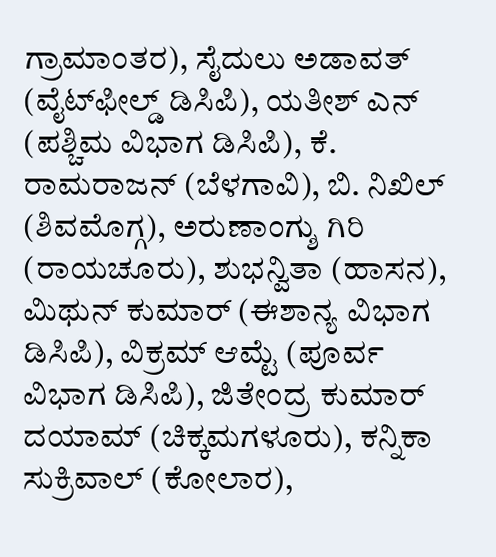ಗ್ರಾಮಾಂತರ), ಸೈದುಲು ಅಡಾವತ್ (ವೈಟ್‌ಫೀಲ್ಡ್ ಡಿಸಿಪಿ), ಯತೀಶ್ ಎನ್ (ಪಶ್ಚಿಮ ವಿಭಾಗ ಡಿಸಿಪಿ), ಕೆ. ರಾಮರಾಜನ್ (ಬೆಳಗಾವಿ), ಬಿ. ನಿಖಿಲ್ (ಶಿವಮೊಗ್ಗ), ಅರುಣಾಂಗ್ಶು ಗಿರಿ (ರಾಯಚೂರು), ಶುಭನ್ವಿತಾ (ಹಾಸನ), ಮಿಥುನ್ ಕುಮಾರ್ (ಈಶಾನ್ಯ ವಿಭಾಗ ಡಿಸಿಪಿ), ವಿಕ್ರಮ್ ಆಮ್ಟೆ (ಪೂರ್ವ ವಿಭಾಗ ಡಿಸಿಪಿ), ಜಿತೇಂದ್ರ ಕುಮಾರ್ ದಯಾಮ್ (ಚಿಕ್ಕಮಗಳೂರು), ಕನ್ನಿಕಾ ಸುಕ್ರಿವಾಲ್ (ಕೋಲಾರ),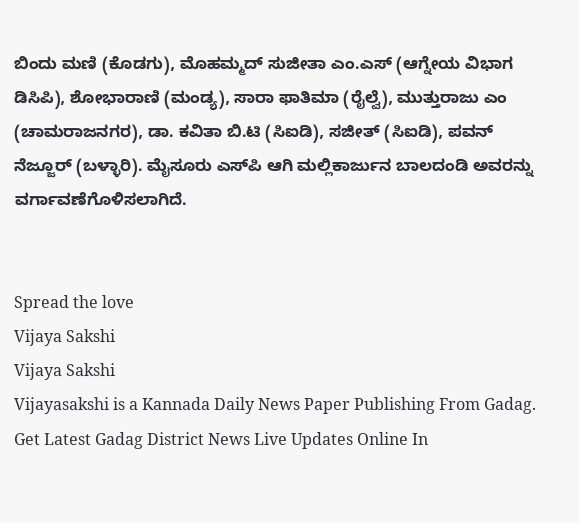ಬಿಂದು ಮಣಿ (ಕೊಡಗು), ಮೊಹಮ್ಮದ್ ಸುಜೀತಾ ಎಂ.ಎಸ್ (ಆಗ್ನೇಯ ವಿಭಾಗ ಡಿಸಿಪಿ), ಶೋಭಾರಾಣಿ (ಮಂಡ್ಯ), ಸಾರಾ ಫಾತಿಮಾ (ರೈಲ್ವೆ), ಮುತ್ತುರಾಜು ಎಂ (ಚಾಮರಾಜನಗರ), ಡಾ. ಕವಿತಾ ಬಿ.ಟಿ (ಸಿಐಡಿ), ಸಜೀತ್ (ಸಿಐಡಿ), ಪವನ್ ನೆಜ್ಜೂರ್ (ಬಳ್ಳಾರಿ). ಮೈಸೂರು ಎಸ್‌ಪಿ ಆಗಿ ಮಲ್ಲಿಕಾರ್ಜುನ ಬಾಲದಂಡಿ ಅವರನ್ನು ವರ್ಗಾವಣೆಗೊಳಿಸಲಾಗಿದೆ.


Spread the love
Vijaya Sakshi
Vijaya Sakshi
Vijayasakshi is a Kannada Daily News Paper Publishing From Gadag. Get Latest Gadag District News Live Updates Online In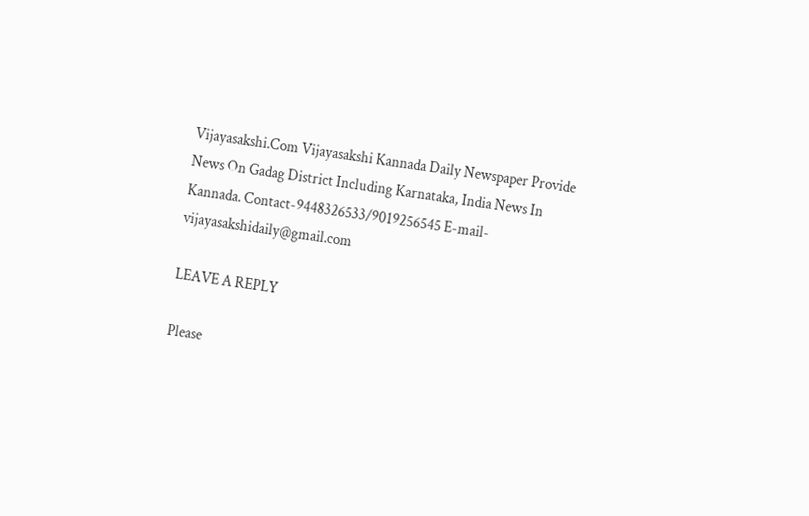Vijayasakshi.Com Vijayasakshi Kannada Daily Newspaper Provide News On Gadag District Including Karnataka, India News In Kannada. Contact-9448326533/9019256545 E-mail-vijayasakshidaily@gmail.com

LEAVE A REPLY

Please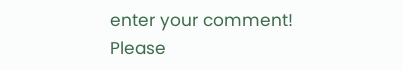enter your comment!
Please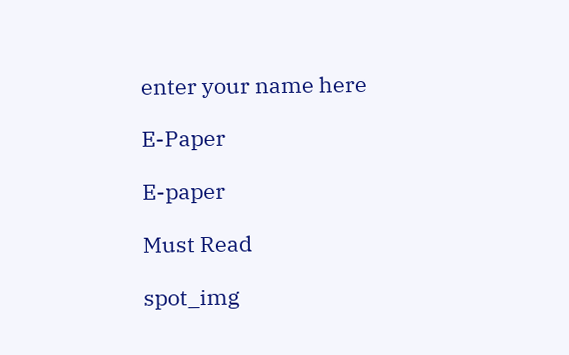enter your name here

E-Paper

E-paper

Must Read

spot_img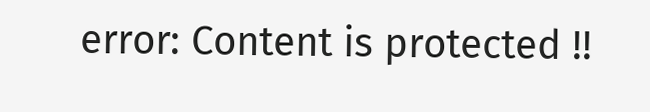error: Content is protected !!